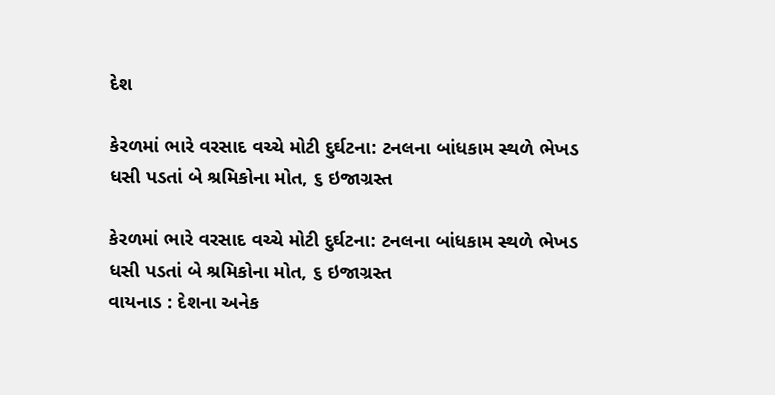દેશ

કેરળમાં ભારે વરસાદ વચ્ચે મોટી દુર્ઘટના: ટનલના બાંધકામ સ્થળે ભેખડ ધસી પડતાં બે શ્રમિકોના મોત, ૬ ઇજાગ્રસ્ત

કેરળમાં ભારે વરસાદ વચ્ચે મોટી દુર્ઘટના: ટનલના બાંધકામ સ્થળે ભેખડ ધસી પડતાં બે શ્રમિકોના મોત, ૬ ઇજાગ્રસ્ત
વાયનાડ : દેશના અનેક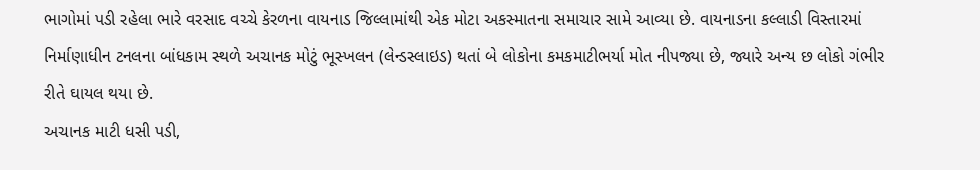ભાગોમાં પડી રહેલા ભારે વરસાદ વચ્ચે કેરળના વાયનાડ જિલ્લામાંથી એક મોટા અકસ્માતના સમાચાર સામે આવ્યા છે. વાયનાડના કલ્લાડી વિસ્તારમાં નિર્માણાધીન ટનલના બાંધકામ સ્થળે અચાનક મોટું ભૂસ્ખલન (લેન્ડસ્લાઇડ) થતાં બે લોકોના કમકમાટીભર્યા મોત નીપજ્યા છે, જ્યારે અન્ય છ લોકો ગંભીર રીતે ઘાયલ થયા છે.
અચાનક માટી ધસી પડી,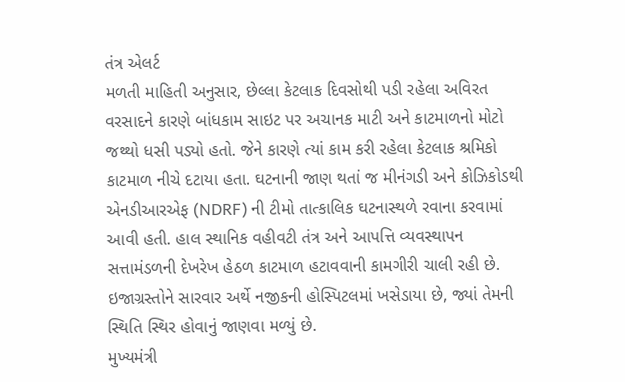તંત્ર એલર્ટ
મળતી માહિતી અનુસાર, છેલ્લા કેટલાક દિવસોથી પડી રહેલા અવિરત વરસાદને કારણે બાંધકામ સાઇટ પર અચાનક માટી અને કાટમાળનો મોટો જથ્થો ધસી પડ્યો હતો. જેને કારણે ત્યાં કામ કરી રહેલા કેટલાક શ્રમિકો કાટમાળ નીચે દટાયા હતા. ઘટનાની જાણ થતાં જ મીનંગડી અને કોઝિકોડથી એનડીઆરએફ (NDRF) ની ટીમો તાત્કાલિક ઘટનાસ્થળે રવાના કરવામાં આવી હતી. હાલ સ્થાનિક વહીવટી તંત્ર અને આપત્તિ વ્યવસ્થાપન સત્તામંડળની દેખરેખ હેઠળ કાટમાળ હટાવવાની કામગીરી ચાલી રહી છે. ઇજાગ્રસ્તોને સારવાર અર્થે નજીકની હોસ્પિટલમાં ખસેડાયા છે, જ્યાં તેમની સ્થિતિ સ્થિર હોવાનું જાણવા મળ્યું છે.
મુખ્યમંત્રી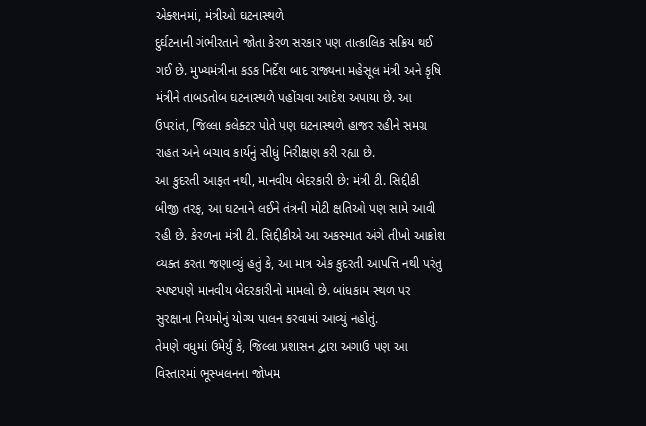એક્શનમાં, મંત્રીઓ ઘટનાસ્થળે
દુર્ઘટનાની ગંભીરતાને જોતા કેરળ સરકાર પણ તાત્કાલિક સક્રિય થઈ ગઈ છે. મુખ્યમંત્રીના કડક નિર્દેશ બાદ રાજ્યના મહેસૂલ મંત્રી અને કૃષિ મંત્રીને તાબડતોબ ઘટનાસ્થળે પહોંચવા આદેશ અપાયા છે. આ ઉપરાંત, જિલ્લા કલેક્ટર પોતે પણ ઘટનાસ્થળે હાજર રહીને સમગ્ર રાહત અને બચાવ કાર્યનું સીધું નિરીક્ષણ કરી રહ્યા છે.
આ કુદરતી આફત નથી, માનવીય બેદરકારી છે: મંત્રી ટી. સિદ્દીકી
બીજી તરફ, આ ઘટનાને લઈને તંત્રની મોટી ક્ષતિઓ પણ સામે આવી રહી છે. કેરળના મંત્રી ટી. સિદ્દીકીએ આ અકસ્માત અંગે તીખો આક્રોશ વ્યક્ત કરતા જણાવ્યું હતું કે, આ માત્ર એક કુદરતી આપત્તિ નથી પરંતુ સ્પષ્ટપણે માનવીય બેદરકારીનો મામલો છે. બાંધકામ સ્થળ પર સુરક્ષાના નિયમોનું યોગ્ય પાલન કરવામાં આવ્યું નહોતું.
તેમણે વધુમાં ઉમેર્યું કે, જિલ્લા પ્રશાસન દ્વારા અગાઉ પણ આ વિસ્તારમાં ભૂસ્ખલનના જોખમ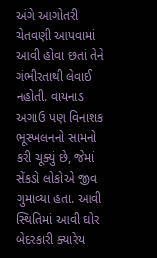અંગે આગોતરી ચેતવણી આપવામાં આવી હોવા છતાં તેને ગંભીરતાથી લેવાઈ નહોતી. વાયનાડ અગાઉ પણ વિનાશક ભૂસ્ખલનનો સામનો કરી ચૂક્યું છે, જેમાં સેંકડો લોકોએ જીવ ગુમાવ્યા હતા. આવી સ્થિતિમાં આવી ઘોર બેદરકારી ક્યારેય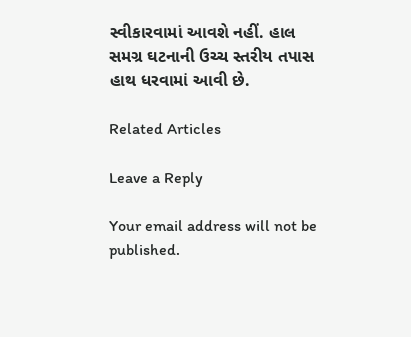સ્વીકારવામાં આવશે નહીં. હાલ સમગ્ર ઘટનાની ઉચ્ચ સ્તરીય તપાસ હાથ ધરવામાં આવી છે.

Related Articles

Leave a Reply

Your email address will not be published.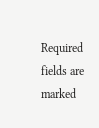Required fields are marked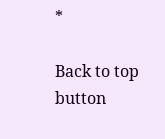*

Back to top button